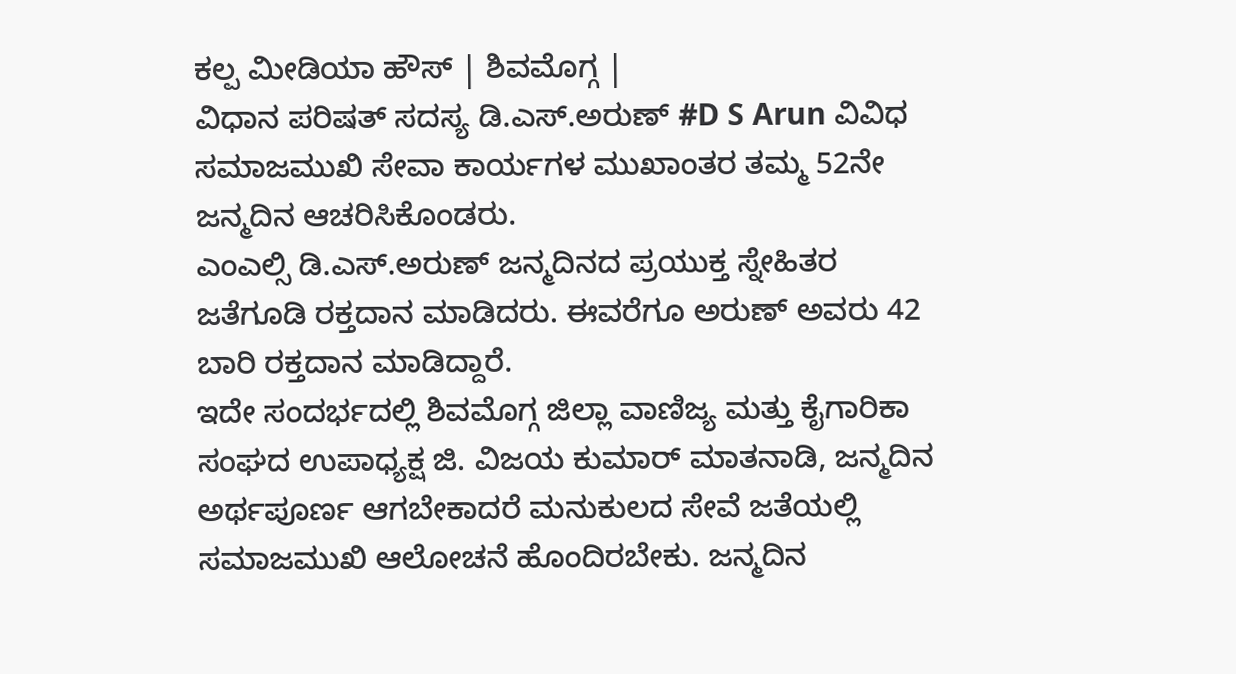ಕಲ್ಪ ಮೀಡಿಯಾ ಹೌಸ್ | ಶಿವಮೊಗ್ಗ |
ವಿಧಾನ ಪರಿಷತ್ ಸದಸ್ಯ ಡಿ.ಎಸ್.ಅರುಣ್ #D S Arun ವಿವಿಧ ಸಮಾಜಮುಖಿ ಸೇವಾ ಕಾರ್ಯಗಳ ಮುಖಾಂತರ ತಮ್ಮ 52ನೇ ಜನ್ಮದಿನ ಆಚರಿಸಿಕೊಂಡರು.
ಎಂಎಲ್ಸಿ ಡಿ.ಎಸ್.ಅರುಣ್ ಜನ್ಮದಿನದ ಪ್ರಯುಕ್ತ ಸ್ನೇಹಿತರ ಜತೆಗೂಡಿ ರಕ್ತದಾನ ಮಾಡಿದರು. ಈವರೆಗೂ ಅರುಣ್ ಅವರು 42 ಬಾರಿ ರಕ್ತದಾನ ಮಾಡಿದ್ದಾರೆ.
ಇದೇ ಸಂದರ್ಭದಲ್ಲಿ ಶಿವಮೊಗ್ಗ ಜಿಲ್ಲಾ ವಾಣಿಜ್ಯ ಮತ್ತು ಕೈಗಾರಿಕಾ ಸಂಘದ ಉಪಾಧ್ಯಕ್ಷ ಜಿ. ವಿಜಯ ಕುಮಾರ್ ಮಾತನಾಡಿ, ಜನ್ಮದಿನ ಅರ್ಥಪೂರ್ಣ ಆಗಬೇಕಾದರೆ ಮನುಕುಲದ ಸೇವೆ ಜತೆಯಲ್ಲಿ ಸಮಾಜಮುಖಿ ಆಲೋಚನೆ ಹೊಂದಿರಬೇಕು. ಜನ್ಮದಿನ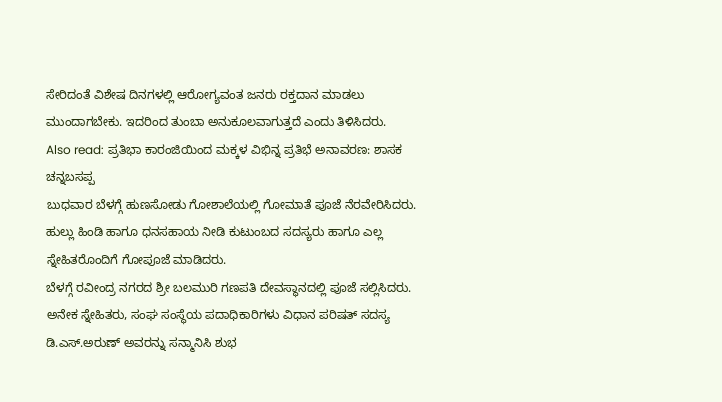ಸೇರಿದಂತೆ ವಿಶೇಷ ದಿನಗಳಲ್ಲಿ ಆರೋಗ್ಯವಂತ ಜನರು ರಕ್ತದಾನ ಮಾಡಲು ಮುಂದಾಗಬೇಕು. ಇದರಿಂದ ತುಂಬಾ ಅನುಕೂಲವಾಗುತ್ತದೆ ಎಂದು ತಿಳಿಸಿದರು.
Also read: ಪ್ರತಿಭಾ ಕಾರಂಜಿಯಿಂದ ಮಕ್ಕಳ ವಿಭಿನ್ನ ಪ್ರತಿಭೆ ಅನಾವರಣ: ಶಾಸಕ ಚನ್ನಬಸಪ್ಪ
ಬುಧವಾರ ಬೆಳಗ್ಗೆ ಹುಣಸೋಡು ಗೋಶಾಲೆಯಲ್ಲಿ ಗೋಮಾತೆ ಪೂಜೆ ನೆರವೇರಿಸಿದರು. ಹುಲ್ಲು ಹಿಂಡಿ ಹಾಗೂ ಧನಸಹಾಯ ನೀಡಿ ಕುಟುಂಬದ ಸದಸ್ಯರು ಹಾಗೂ ಎಲ್ಲ ಸ್ನೇಹಿತರೊಂದಿಗೆ ಗೋಪೂಜೆ ಮಾಡಿದರು.
ಬೆಳಗ್ಗೆ ರವೀಂದ್ರ ನಗರದ ಶ್ರೀ ಬಲಮುರಿ ಗಣಪತಿ ದೇವಸ್ಥಾನದಲ್ಲಿ ಪೂಜೆ ಸಲ್ಲಿಸಿದರು. ಅನೇಕ ಸ್ನೇಹಿತರು, ಸಂಘ ಸಂಸ್ಥೆಯ ಪದಾಧಿಕಾರಿಗಳು ವಿಧಾನ ಪರಿಷತ್ ಸದಸ್ಯ ಡಿ.ಎಸ್.ಅರುಣ್ ಅವರನ್ನು ಸನ್ಮಾನಿಸಿ ಶುಭ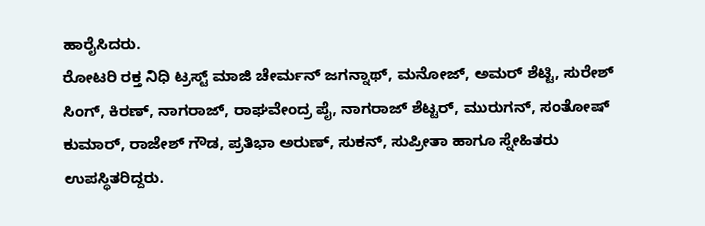ಹಾರೈಸಿದರು.
ರೋಟರಿ ರಕ್ತ ನಿಧಿ ಟ್ರಸ್ಟ್ ಮಾಜಿ ಚೇರ್ಮನ್ ಜಗನ್ನಾಥ್, ಮನೋಜ್, ಅಮರ್ ಶೆಟ್ಟಿ, ಸುರೇಶ್ ಸಿಂಗ್, ಕಿರಣ್, ನಾಗರಾಜ್, ರಾಘವೇಂದ್ರ ಪೈ, ನಾಗರಾಜ್ ಶೆಟ್ಟರ್, ಮುರುಗನ್, ಸಂತೋಷ್ ಕುಮಾರ್, ರಾಜೇಶ್ ಗೌಡ, ಪ್ರತಿಭಾ ಅರುಣ್, ಸುಕನ್, ಸುಪ್ರೀತಾ ಹಾಗೂ ಸ್ನೇಹಿತರು ಉಪಸ್ಥಿತರಿದ್ದರು.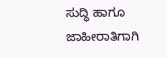ಸುದ್ಧಿ ಹಾಗೂ ಜಾಹೀರಾತಿಗಾಗಿ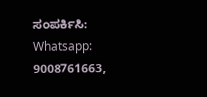ಸಂಪರ್ಕಿಸಿ: Whatsapp: 9008761663,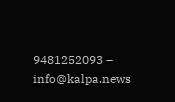9481252093 – info@kalpa.news